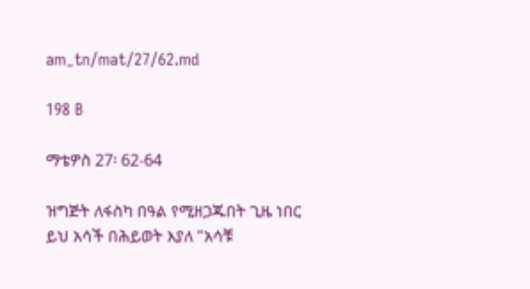am_tn/mat/27/62.md

198 B

ማቴዎስ 27፡ 62-64

ዝግጅት ለፋስካ በዓል የሚዘጋጁበት ጊዜ ነበር ይህ አሳች በሕይወት እያለ "አሳቹ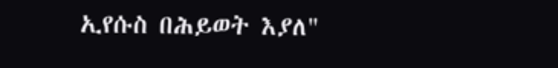ኢየሱስ በሕይወት እያለ"